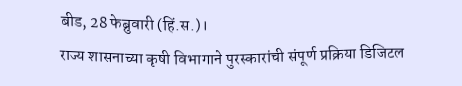बीड, 28 फेब्रुवारी (हिं.स.)।
राज्य शासनाच्या कृषी विभागाने पुरस्कारांची संपूर्ण प्रक्रिया डिजिटल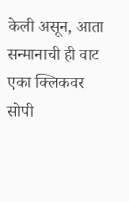केली असून, आता सन्मानाची ही वाट एका क्लिकवर सोपी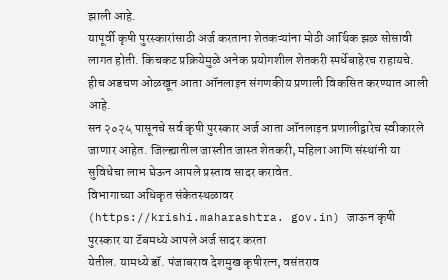झाली आहे.
यापूर्वी कृषी पुरस्कारांसाठी अर्ज करताना शेतकऱ्यांना मोठी आर्थिक झळ सोसावी लागत होती. किचकट प्रक्रियेमुळे अनेक प्रयोगशील शेतकरी स्पर्धेबाहेरच राहायचे. हीच अडचण ओळखून आता ऑनलाइन संगणकीय प्रणाली विकसित करण्यात आली आहे.
सन २०२५ पासूनचे सर्व कृषी पुरस्कार अर्ज आता ऑनलाइन प्रणालीद्वारेच स्वीकारले जाणार आहेत. जिल्ह्यातील जास्तीत जास्त शेतकरी, महिला आणि संस्थांनी या सुविधेचा लाभ घेऊन आपले प्रस्ताव सादर करावेत.
विभागाच्या अधिकृत संकेतस्थळावर (https://krishi.maharashtra. gov.in) जाऊन कृषी पुरस्कार या टॅबमध्ये आपले अर्ज सादर करता
येतील. यामध्ये डॉ. पंजाबराव देशमुख कृषीरत्न, वसंतराव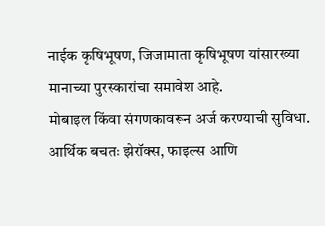नाईक कृषिभूषण, जिजामाता कृषिभूषण यांसारख्या मानाच्या पुरस्कारांचा समावेश आहे.
मोबाइल किंवा संगणकावरून अर्ज करण्याची सुविधा. आर्थिक बचतः झेरॉक्स, फाइल्स आणि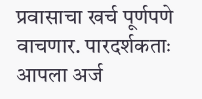प्रवासाचा खर्च पूर्णपणे वाचणार. पारदर्शकताः आपला अर्ज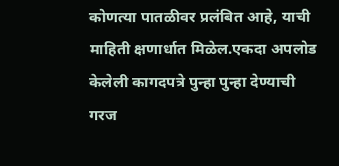कोणत्या पातळीवर प्रलंबित आहे, याची माहिती क्षणार्धात मिळेल.एकदा अपलोड केलेली कागदपत्रे पुन्हा पुन्हा देण्याची गरज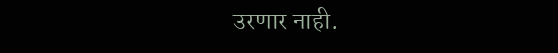उरणार नाही.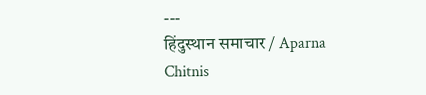---
हिंदुस्थान समाचार / Aparna Chitnis